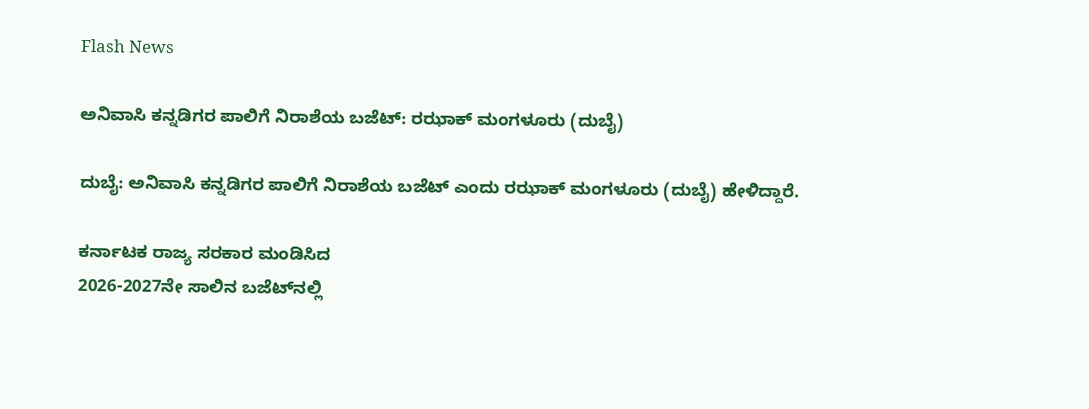Flash News

ಅನಿವಾಸಿ ಕನ್ನಡಿಗರ ಪಾಲಿಗೆ ನಿರಾಶೆಯ ಬಜೆಟ್: ರಝಾಕ್ ಮಂಗಳೂರು (ದುಬೈ)

ದುಬೈ: ಅನಿವಾಸಿ ಕನ್ನಡಿಗರ ಪಾಲಿಗೆ ನಿರಾಶೆಯ ಬಜೆಟ್ ಎಂದು ರಝಾಕ್ ಮಂಗಳೂರು (ದುಬೈ) ಹೇಳಿದ್ದಾರೆ.

ಕರ್ನಾಟಕ ರಾಜ್ಯ ಸರಕಾರ ಮಂಡಿಸಿದ
2026-2027ನೇ ಸಾಲಿನ ಬಜೆಟ್‌ನಲ್ಲಿ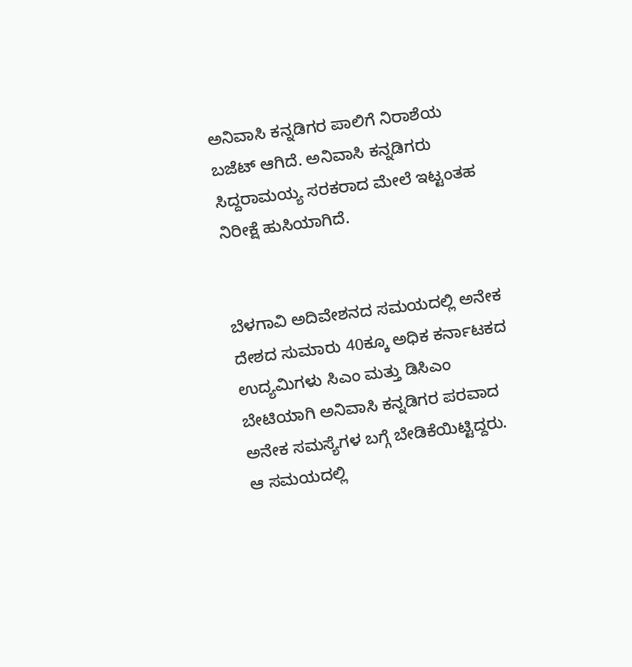ಅನಿವಾಸಿ ಕನ್ನಡಿಗರ ಪಾಲಿಗೆ ನಿರಾಶೆಯ ಬಜೆಟ್ ಆಗಿದೆ. ಅನಿವಾಸಿ ಕನ್ನಡಿಗರು ಸಿದ್ದರಾಮಯ್ಯ ಸರಕರಾದ ಮೇಲೆ ಇಟ್ಟಂತಹ ನಿರೀಕ್ಷೆ ಹುಸಿಯಾಗಿದೆ.


ಬೆಳಗಾವಿ ಅದಿವೇಶನದ ಸಮಯದಲ್ಲಿ ಅನೇಕ ದೇಶದ ಸುಮಾರು 40ಕ್ಕೂ ಅಧಿಕ ಕರ್ನಾಟಕದ ಉದ್ಯಮಿಗಳು ಸಿಎಂ ಮತ್ತು ಡಿಸಿಎಂ ಬೇಟಿಯಾಗಿ ಅನಿವಾಸಿ ಕನ್ನಡಿಗರ ಪರವಾದ ಅನೇಕ ಸಮಸ್ಯೆಗಳ ಬಗ್ಗೆ ಬೇಡಿಕೆಯಿಟ್ಟಿದ್ದರು.
ಆ ಸಮಯದಲ್ಲಿ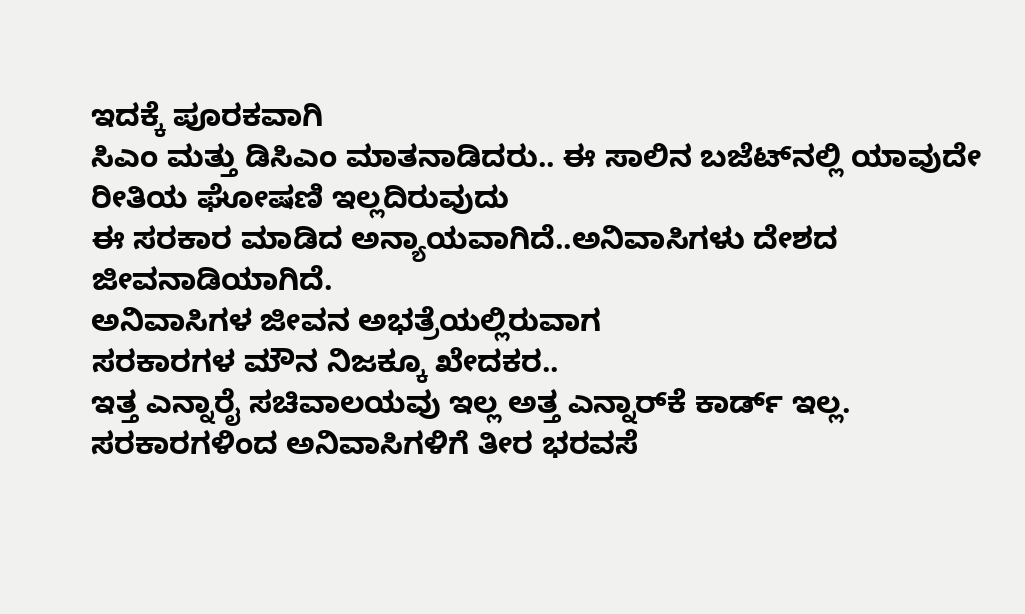ಇದಕ್ಕೆ ಪೂರಕವಾಗಿ
ಸಿಎಂ ಮತ್ತು ಡಿಸಿಎಂ ಮಾತನಾಡಿದರು.. ಈ ಸಾಲಿನ ಬಜೆಟ್‌ನಲ್ಲಿ ಯಾವುದೇ ರೀತಿಯ ಘೋಷಣಿ ಇಲ್ಲದಿರುವುದು
ಈ ಸರಕಾರ ಮಾಡಿದ ಅನ್ಯಾಯವಾಗಿದೆ..ಅನಿವಾಸಿಗಳು ದೇಶದ ಜೀವನಾಡಿಯಾಗಿದೆ.
ಅನಿವಾಸಿಗಳ ಜೀವನ ಅಭತ್ರೆಯಲ್ಲಿರುವಾಗ
ಸರಕಾರಗಳ ಮೌನ ನಿಜಕ್ಕೂ ಖೇದಕರ..
ಇತ್ತ ಎನ್ನಾರೈ ಸಚಿವಾಲಯವು ಇಲ್ಲ ಅತ್ತ ಎನ್ನಾರ್‌ಕೆ ಕಾರ್ಡ್ ಇಲ್ಲ.
ಸರಕಾರಗಳಿಂದ ಅನಿವಾಸಿಗಳಿಗೆ ತೀರ ಭರವಸೆ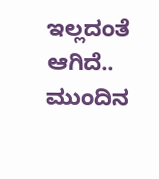ಇಲ್ಲದಂತೆ ಆಗಿದೆ..
ಮುಂದಿನ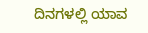ದಿನಗಳಲ್ಲಿ ಯಾವ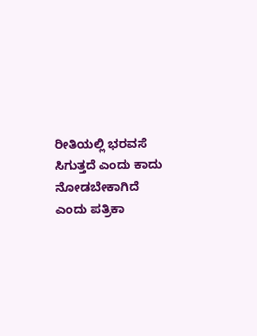ರೀತಿಯಲ್ಲಿ ಭರವಸೆ ಸಿಗುತ್ತದೆ ಎಂದು ಕಾದು ನೋಡಬೇಕಾಗಿದೆ ಎಂದು ಪತ್ರಿಕಾ‌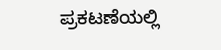ಪ್ರಕಟಣೆಯಲ್ಲಿ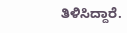ತಿಳಿಸಿದ್ದಾರೆ.